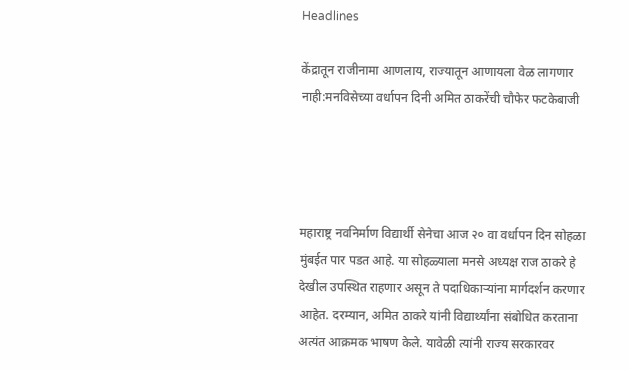Headlines

केंद्रातून राजीनामा आणलाय, राज्यातून आणायला वेळ लागणार नाही:मनविसेच्या वर्धापन दिनी अमित ठाकरेंची चौफेर फटकेबाजी




महाराष्ट्र नवनिर्माण विद्यार्थी सेनेचा आज २० वा वर्धापन दिन सोहळा मुंबईत पार पडत आहे. या सोहळ्याला मनसे अध्यक्ष राज ठाकरे हे देखील उपस्थित राहणार असून ते पदाधिकाऱ्यांना मार्गदर्शन करणार आहेत. दरम्यान, अमित ठाकरे यांनी विद्यार्थ्यांना संबोधित करताना अत्यंत आक्रमक भाषण केले. यावेळी त्यांनी राज्य सरकारवर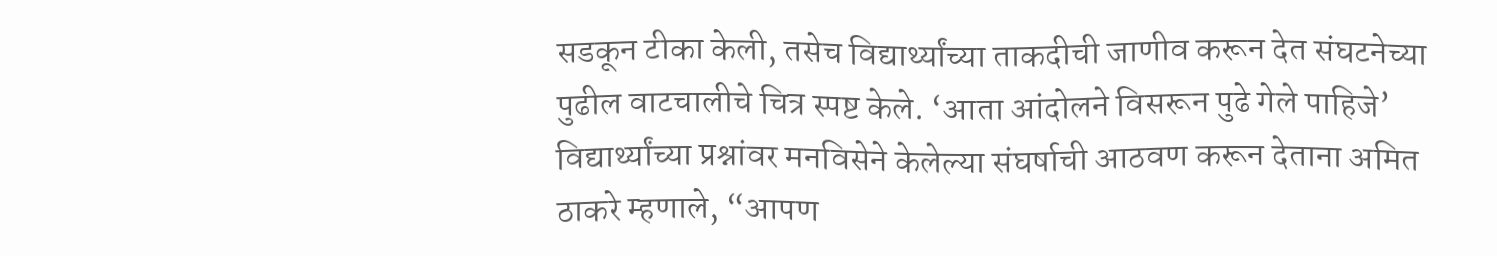सडकून टीका केली, तसेच विद्यार्थ्यांच्या ताकदीची जाणीव करून देत संघटनेच्या पुढील वाटचालीचे चित्र स्पष्ट केले. ‘आता आंदोलने विसरून पुढे गेले पाहिजे’ विद्यार्थ्यांच्या प्रश्नांवर मनविसेने केलेल्या संघर्षाची आठवण करून देताना अमित ठाकरे म्हणाले, “आपण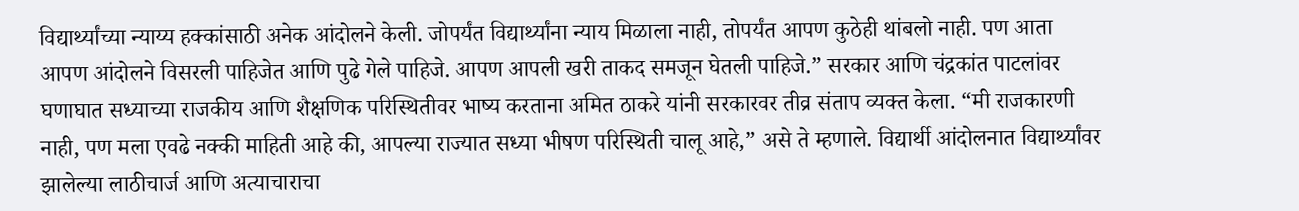विद्यार्थ्यांच्या न्याय्य हक्कांसाठी अनेक आंदोलने केली. जोपर्यंत विद्यार्थ्यांना न्याय मिळाला नाही, तोपर्यंत आपण कुठेही थांबलो नाही. पण आता आपण आंदोलने विसरली पाहिजेत आणि पुढे गेले पाहिजे. आपण आपली खरी ताकद समजून घेतली पाहिजे.” सरकार आणि चंद्रकांत पाटलांवर घणाघात सध्याच्या राजकीय आणि शैक्षणिक परिस्थितीवर भाष्य करताना अमित ठाकरे यांनी सरकारवर तीव्र संताप व्यक्त केला. “मी राजकारणी नाही, पण मला एवढे नक्की माहिती आहे की, आपल्या राज्यात सध्या भीषण परिस्थिती चालू आहे,” असे ते म्हणाले. विद्यार्थी आंदोलनात विद्यार्थ्यांवर झालेल्या लाठीचार्ज आणि अत्याचाराचा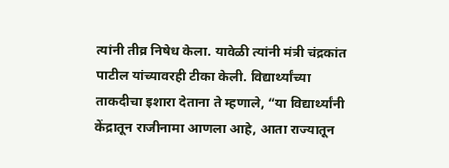त्यांनी तीव्र निषेध केला. यावेळी त्यांनी मंत्री चंद्रकांत पाटील यांच्यावरही टीका केली. विद्यार्थ्यांच्या ताकदीचा इशारा देताना ते म्हणाले, “या विद्यार्थ्यांनी केंद्रातून राजीनामा आणला आहे, आता राज्यातून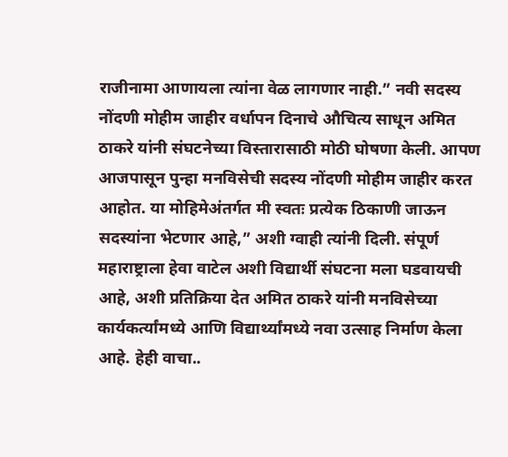राजीनामा आणायला त्यांना वेळ लागणार नाही.” नवी सदस्य नोंदणी मोहीम जाहीर वर्धापन दिनाचे औचित्य साधून अमित ठाकरे यांनी संघटनेच्या विस्तारासाठी मोठी घोषणा केली. आपण आजपासून पुन्हा मनविसेची सदस्य नोंदणी मोहीम जाहीर करत आहोत. या मोहिमेअंतर्गत मी स्वतः प्रत्येक ठिकाणी जाऊन सदस्यांना भेटणार आहे,” अशी ग्वाही त्यांनी दिली. संपूर्ण महाराष्ट्राला हेवा वाटेल अशी विद्यार्थी संघटना मला घडवायची आहे, अशी प्रतिक्रिया देत अमित ठाकरे यांनी मनविसेच्या कार्यकर्त्यांमध्ये आणि विद्यार्थ्यांमध्ये नवा उत्साह निर्माण केला आहे. हेही वाचा..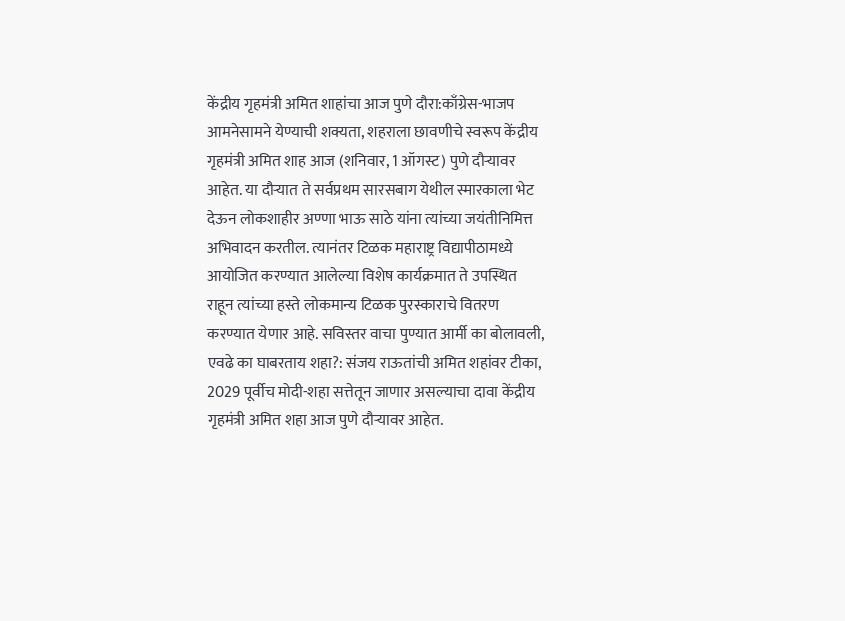केंद्रीय गृहमंत्री अमित शाहांचा आज पुणे दौरा:काँग्रेस-भाजप आमनेसामने येण्याची शक्यता, शहराला छावणीचे स्वरूप केंद्रीय गृहमंत्री अमित शाह आज (शनिवार, 1 ऑगस्ट) पुणे दौऱ्यावर आहेत. या दौऱ्यात ते सर्वप्रथम सारसबाग येथील स्मारकाला भेट देऊन लोकशाहीर अण्णा भाऊ साठे यांना त्यांच्या जयंतीनिमित्त अभिवादन करतील. त्यानंतर टिळक महाराष्ट्र विद्यापीठामध्ये आयोजित करण्यात आलेल्या विशेष कार्यक्रमात ते उपस्थित राहून त्यांच्या हस्ते लोकमान्य टिळक पुरस्काराचे वितरण करण्यात येणार आहे. सविस्तर वाचा पुण्यात आर्मी का बोलावली, एवढे का घाबरताय शहा?: संजय राऊतांची अमित शहांवर टीका, 2029 पूर्वीच मोदी-शहा सत्तेतून जाणार असल्याचा दावा केंद्रीय गृहमंत्री अमित शहा आज पुणे दौऱ्यावर आहेत.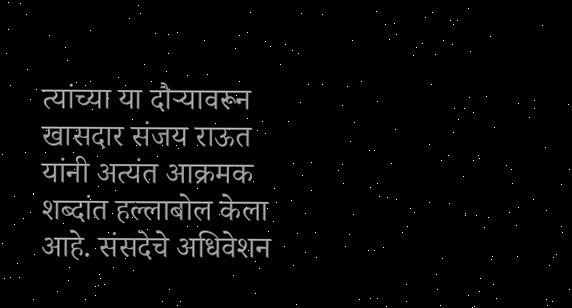त्यांच्या या दौऱ्यावरून खासदार संजय राऊत यांनी अत्यंत आक्रमक शब्दांत हल्लाबोल केला आहे. संसदेचे अधिवेशन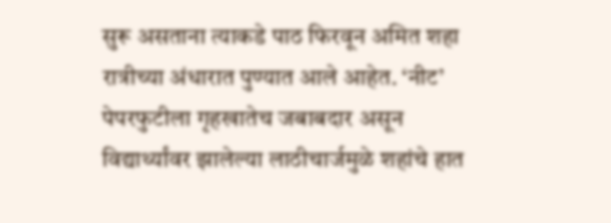सुरू असताना त्याकडे पाठ फिरवून अमित शहा रात्रीच्या अंधारात पुण्यात आले आहेत. ‘नीट’ पेपरफुटीला गृहखातेच जबाबदार असून विद्यार्थ्यांवर झालेल्या लाठीचार्जमुळे शहांचे हात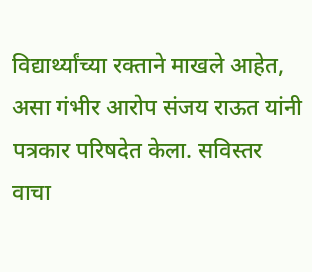विद्यार्थ्यांच्या रक्ताने माखले आहेत, असा गंभीर आरोप संजय राऊत यांनी पत्रकार परिषदेत केला. सविस्तर वाचा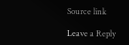Source link

Leave a Reply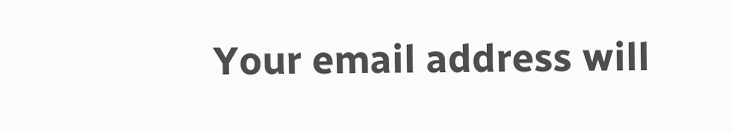Your email address will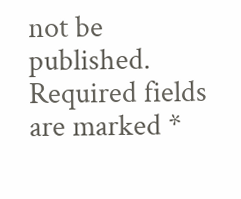not be published. Required fields are marked *